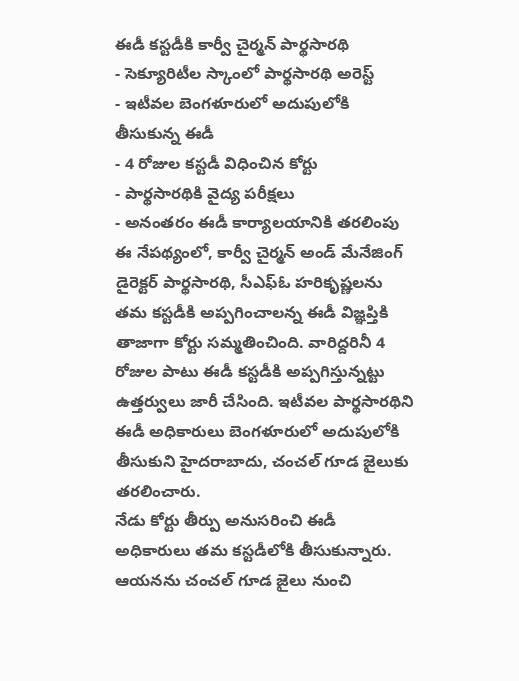ఈడీ కస్టడీకి కార్వీ చైర్మన్ పార్థసారథి
- సెక్యూరిటీల స్కాంలో పార్థసారథి అరెస్ట్
- ఇటీవల బెంగళూరులో అదుపులోకి తీసుకున్న ఈడీ
- 4 రోజుల కస్టడీ విధించిన కోర్టు
- పార్థసారథికి వైద్య పరీక్షలు
- అనంతరం ఈడీ కార్యాలయానికి తరలింపు
ఈ నేపథ్యంలో, కార్వీ చైర్మన్ అండ్ మేనేజింగ్ డైరెక్టర్ పార్థసారథి, సీఎఫ్ఓ హరికృష్ణలను తమ కస్టడీకి అప్పగించాలన్న ఈడీ విజ్ఞప్తికి తాజాగా కోర్టు సమ్మతించింది. వారిద్దరినీ 4 రోజుల పాటు ఈడీ కస్టడీకి అప్పగిస్తున్నట్టు ఉత్తర్వులు జారీ చేసింది. ఇటీవల పార్థసారథిని ఈడీ అధికారులు బెంగళూరులో అదుపులోకి తీసుకుని హైదరాబాదు, చంచల్ గూడ జైలుకు తరలించారు.
నేడు కోర్టు తీర్పు అనుసరించి ఈడీ అధికారులు తమ కస్టడీలోకి తీసుకున్నారు. ఆయనను చంచల్ గూడ జైలు నుంచి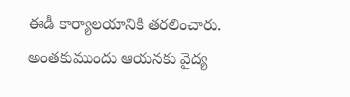ఈడీ కార్యాలయానికి తరలించారు. అంతకుముందు ఆయనకు వైద్య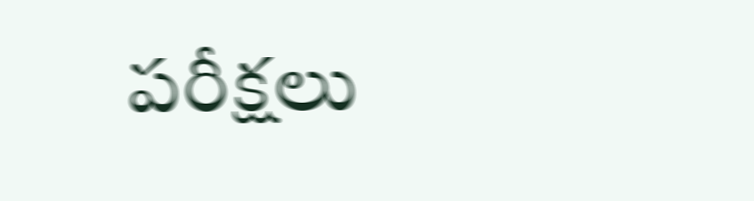పరీక్షలు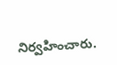నిర్వహించారు.